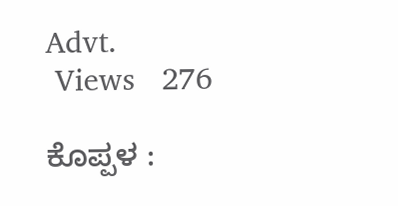Advt.
 Views   276

ಕೊಪ್ಪಳ :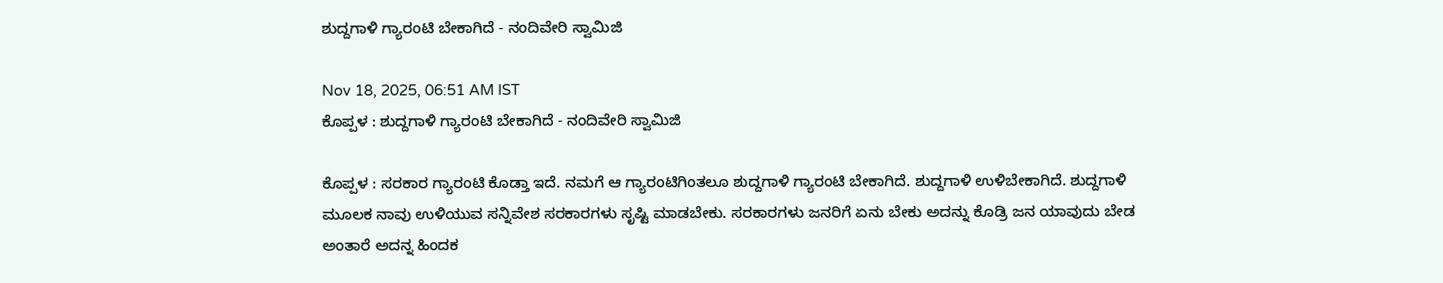ಶುದ್ದಗಾಳಿ ಗ್ಯಾರಂಟಿ ಬೇಕಾಗಿದೆ - ನಂದಿವೇರಿ ಸ್ವಾಮಿಜಿ

Nov 18, 2025, 06:51 AM IST
ಕೊಪ್ಪಳ : ಶುದ್ದಗಾಳಿ ಗ್ಯಾರಂಟಿ ಬೇಕಾಗಿದೆ - ನಂದಿವೇರಿ ಸ್ವಾಮಿಜಿ

ಕೊಪ್ಪಳ : ಸರಕಾರ ಗ್ಯಾರಂಟಿ ಕೊಡ್ತಾ ಇದೆ. ನಮಗೆ ಆ ಗ್ಯಾರಂಟಿಗಿಂತಲೂ ಶುದ್ದಗಾಳಿ ಗ್ಯಾರಂಟಿ ಬೇಕಾಗಿದೆ. ಶುದ್ದಗಾಳಿ ಉಳಿಬೇಕಾಗಿದೆ. ಶುದ್ದಗಾಳಿ ಮೂಲಕ ನಾವು ಉಳಿಯುವ ಸನ್ನಿವೇಶ ಸರಕಾರಗಳು ಸೃಷ್ಟಿ ಮಾಡಬೇಕು. ಸರಕಾರಗಳು ಜನರಿಗೆ ಏನು ಬೇಕು ಅದನ್ನು ಕೊಡ್ರಿ ಜನ ಯಾವುದು ಬೇಡ ಅಂತಾರೆ ಅದನ್ನ ಹಿಂದಕ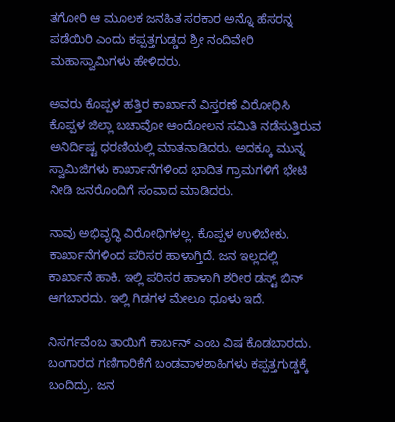ತಗೋರಿ ಆ ಮೂಲಕ ಜನಹಿತ ಸರಕಾರ ಅನ್ನೊ ಹೆಸರನ್ನ ಪಡೆಯಿರಿ ಎಂದು ಕಪ್ಪತ್ತಗುಡ್ಡದ ಶ್ರೀ ನಂದಿವೇರಿ ಮಹಾಸ್ವಾಮಿಗಳು ಹೇಳಿದರು.

ಅವರು ಕೊಪ್ಪಳ ಹತ್ತಿರ ಕಾರ್ಖಾನೆ ವಿಸ್ತರಣೆ ವಿರೋಧಿಸಿ ಕೊಪ್ಪಳ ಜಿಲ್ಲಾ ಬಚಾವೋ ಆಂದೋಲನ ಸಮಿತಿ ನಡೆಸುತ್ತಿರುವ ಅನಿರ್ದಿಷ್ಟ ಧರಣಿಯಲ್ಲಿ ಮಾತನಾಡಿದರು. ಅದಕ್ಕೂ ಮುನ್ನ ಸ್ವಾಮಿಜಿಗಳು ಕಾರ್ಖಾನೆಗಳಿಂದ ಭಾದಿತ ಗ್ರಾಮಗಳಿಗೆ ಭೇಟಿ ನೀಡಿ ಜನರೊಂದಿಗೆ ಸಂವಾದ ಮಾಡಿದರು.

ನಾವು ಅಭಿವೃದ್ಧಿ ವಿರೋಧಿಗಳಲ್ಲ. ಕೊಪ್ಪಳ ಉಳಿಬೇಕು. ಕಾರ್ಖಾನೆಗಳಿಂದ ಪರಿಸರ ಹಾಳಾಗ್ತಿದೆ. ಜನ ಇಲ್ಲದಲ್ಲಿ ಕಾರ್ಖಾನೆ ಹಾಕಿ. ಇಲ್ಲಿ ಪರಿಸರ ಹಾಳಾಗಿ ಶರೀರ ಡಸ್ಟ್ ಬಿನ್ ಆಗಬಾರದು. ಇಲ್ಲಿ ಗಿಡಗಳ ಮೇಲೂ ಧೂಳು ಇದೆ.

ನಿಸರ್ಗವೆಂಬ ತಾಯಿಗೆ ಕಾರ್ಬನ್ ಎಂಬ ವಿಷ ಕೊಡಬಾರದು. ಬಂಗಾರದ ಗಣಿಗಾರಿಕೆಗೆ ಬಂಡವಾಳಶಾಹಿಗಳು ಕಪ್ಪತ್ತಗುಡ್ಡಕ್ಕೆ ಬಂದಿದ್ರು. ಜನ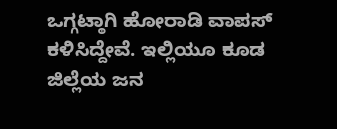ಒಗ್ಗಟ್ಠಾಗಿ ಹೋರಾಡಿ ವಾಪಸ್ ಕಳಿಸಿದ್ದೇವೆ. ಇಲ್ಲಿಯೂ ಕೂಡ ಜಿಲ್ಲೆಯ ಜನ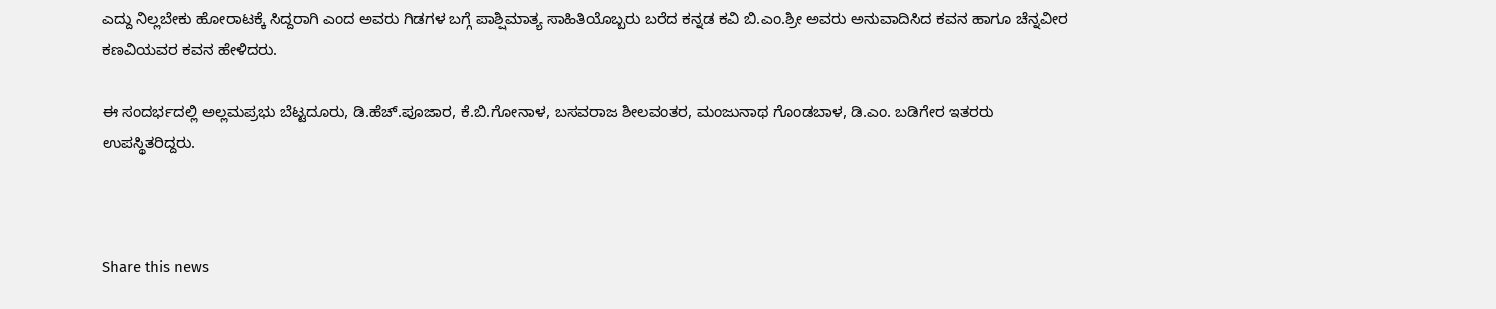ಎದ್ದು ನಿಲ್ಲಬೇಕು ಹೋರಾಟಕ್ಕೆ ಸಿದ್ದರಾಗಿ ಎಂದ ಅವರು ಗಿಡಗಳ ಬಗ್ಗೆ ಪಾಶ್ಷಿಮಾತ್ಯ ಸಾಹಿತಿಯೊಬ್ಬರು ಬರೆದ ಕನ್ನಡ ಕವಿ ಬಿ.ಎಂ.ಶ್ರೀ ಅವರು ಅನುವಾದಿಸಿದ ಕವನ ಹಾಗೂ ಚೆನ್ನವೀರ ಕಣವಿಯವರ ಕವನ ಹೇಳಿದರು.

ಈ ಸಂದರ್ಭದಲ್ಲಿ ಅಲ್ಲಮಪ್ರಭು ಬೆಟ್ಟದೂರು, ಡಿ.ಹೆಚ್.ಪೂಜಾರ, ಕೆ.ಬಿ.ಗೋನಾಳ, ಬಸವರಾಜ ಶೀಲವಂತರ, ಮಂಜುನಾಥ ಗೊಂಡಬಾಳ, ಡಿ.ಎಂ. ಬಡಿಗೇರ ಇತರರು ಉಪಸ್ಥಿತರಿದ್ದರು.



Share this news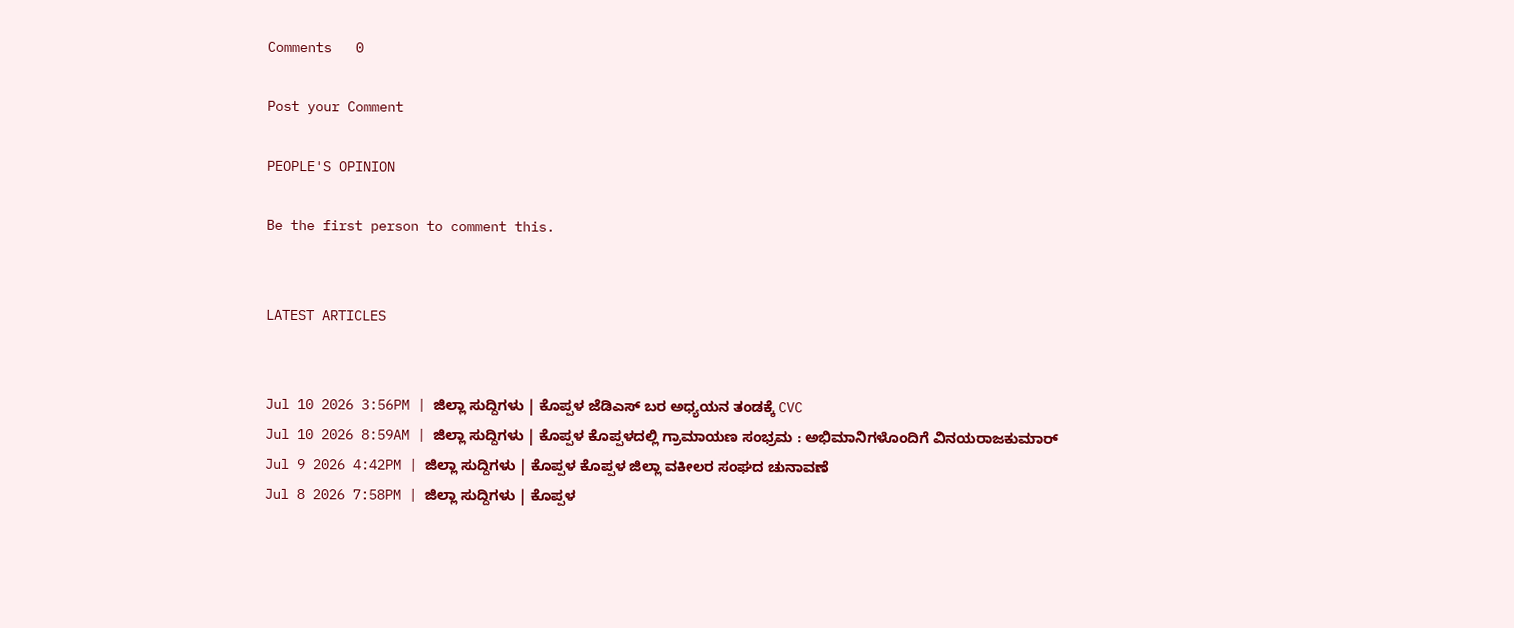Comments   0

Post your Comment

PEOPLE'S OPINION

Be the first person to comment this.


LATEST ARTICLES


Jul 10 2026 3:56PM | ಜಿಲ್ಲಾ ಸುದ್ದಿಗಳು | ಕೊಪ್ಪಳ ಜೆಡಿಎಸ್ ಬರ ಅಧ್ಯಯನ ತಂಡಕ್ಕೆ CVC
Jul 10 2026 8:59AM | ಜಿಲ್ಲಾ ಸುದ್ದಿಗಳು | ಕೊಪ್ಪಳ ಕೊಪ್ಪಳದಲ್ಲಿ ಗ್ರಾಮಾಯಣ ಸಂಭ್ರಮ : ಅಭಿಮಾನಿಗಳೊಂದಿಗೆ ವಿನಯರಾಜಕುಮಾರ್
Jul 9 2026 4:42PM | ಜಿಲ್ಲಾ ಸುದ್ದಿಗಳು | ಕೊಪ್ಪಳ ಕೊಪ್ಪಳ ಜಿಲ್ಲಾ ವಕೀಲರ ಸಂಘದ ಚುನಾವಣೆ
Jul 8 2026 7:58PM | ಜಿಲ್ಲಾ ಸುದ್ದಿಗಳು | ಕೊಪ್ಪಳ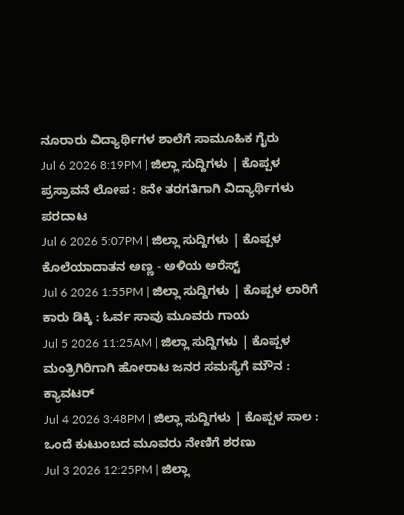ನೂರಾರು ವಿದ್ಯಾರ್ಥಿಗಳ ಶಾಲೆಗೆ ಸಾಮೂಹಿಕ ಗೈರು
Jul 6 2026 8:19PM | ಜಿಲ್ಲಾ ಸುದ್ದಿಗಳು | ಕೊಪ್ಪಳ ಪ್ರಸ್ರಾವನೆ ಲೋಪ : 8ನೇ ತರಗತಿಗಾಗಿ ವಿದ್ಯಾರ್ಥಿಗಳು ಪರದಾಟ
Jul 6 2026 5:07PM | ಜಿಲ್ಲಾ ಸುದ್ದಿಗಳು | ಕೊಪ್ಪಳ ಕೊಲೆಯಾದಾತನ ಅಣ್ಣ - ಅಳಿಯ ಅರೆಸ್ಟ್
Jul 6 2026 1:55PM | ಜಿಲ್ಲಾ ಸುದ್ದಿಗಳು | ಕೊಪ್ಪಳ ಲಾರಿಗೆ ಕಾರು ಡಿಕ್ಕಿ : ಓರ್ವ ಸಾವು ಮೂವರು ಗಾಯ
Jul 5 2026 11:25AM | ಜಿಲ್ಲಾ ಸುದ್ದಿಗಳು | ಕೊಪ್ಪಳ ಮಂತ್ರಿಗಿರಿಗಾಗಿ ಹೋರಾಟ ಜನರ ಸಮಸ್ಯೆಗೆ ಮೌನ : ಕ್ಯಾವಟರ್
Jul 4 2026 3:48PM | ಜಿಲ್ಲಾ ಸುದ್ದಿಗಳು | ಕೊಪ್ಪಳ ಸಾಲ : ಒಂದೆ ಕುಟುಂಬದ ಮೂವರು ನೇಣಿಗೆ ಶರಣು
Jul 3 2026 12:25PM | ಜಿಲ್ಲಾ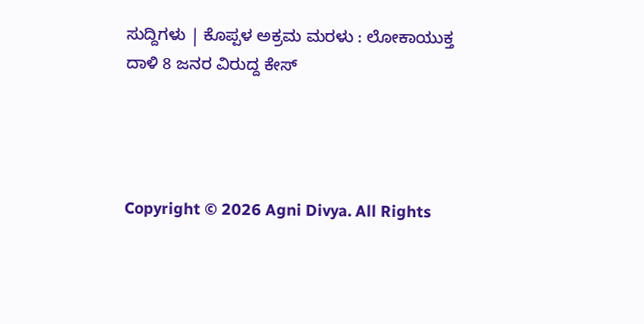ಸುದ್ದಿಗಳು | ಕೊಪ್ಪಳ ಅಕ್ರಮ ಮರಳು : ಲೋಕಾಯುಕ್ತ ದಾಳಿ 8 ಜನರ ವಿರುದ್ದ ಕೇಸ್




Copyright © 2026 Agni Divya. All Rights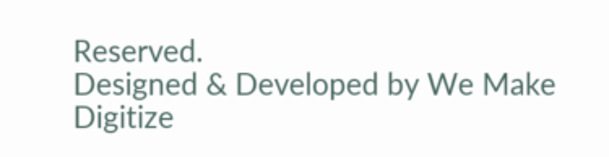Reserved.
Designed & Developed by We Make Digitize